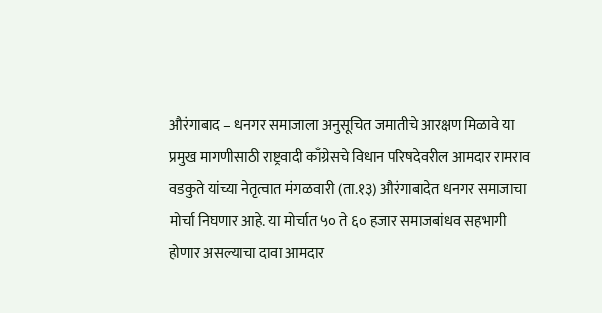औरंगाबाद – धनगर समाजाला अनुसूचित जमातीचे आरक्षण मिळावे या प्रमुख मागणीसाठी राष्ट्रवादी काँग्रेसचे विधान परिषदेवरील आमदार रामराव वडकुते यांच्या नेतृत्वात मंगळवारी (ता.१३) औरंगाबादेत धनगर समाजाचा मोर्चा निघणार आहे. या मोर्चात ५० ते ६० हजार समाजबांधव सहभागी होणार असल्याचा दावा आमदार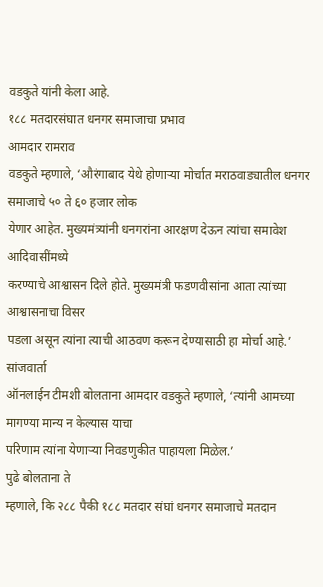वडकुते यांनी केला आहे.
१८८ मतदारसंघात धनगर समाजाचा प्रभाव
आमदार रामराव
वडकुते म्हणाले, ‘औरंगाबाद येथे होणाऱ्या मोर्चात मराठवाड्यातील धनगर समाजाचे ५० ते ६० हजार लोक
येणार आहेत. मुख्यमंत्र्यांनी धनगरांना आरक्षण देऊन त्यांचा समावेश आदिवासींमध्ये
करण्याचे आश्वासन दिले होते. मुख्यमंत्री फडणवीसांना आता त्यांच्या आश्वासनाचा विसर
पडला असून त्यांना त्याची आठवण करून देण्यासाठी हा मोर्चा आहे.’ सांजवार्ता
ऑनलाईन टीमशी बोलताना आमदार वडकुते म्हणाले, ‘त्यांनी आमच्या मागण्या मान्य न केल्यास याचा
परिणाम त्यांना येणाऱ्या निवडणुकीत पाहायला मिळेल.’
पुढे बोलताना ते
म्हणाले, कि २८८ पैकी १८८ मतदार संघां धनगर समाजाचे मतदान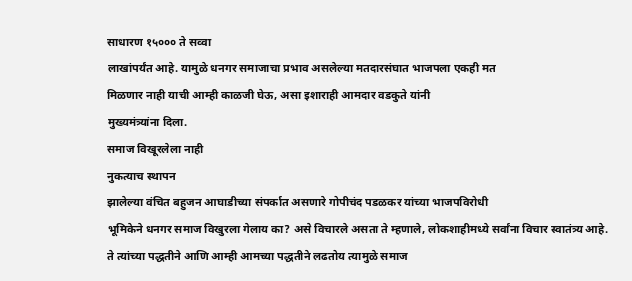साधारण १५००० ते सव्वा
लाखांपर्यंत आहे. यामुळे धनगर समाजाचा प्रभाव असलेल्या मतदारसंघात भाजपला एकही मत
मिळणार नाही याची आम्ही काळजी घेऊ, असा इशाराही आमदार वडकुते यांनी
मुख्यमंत्र्यांना दिला.
समाज विखूरलेला नाही
नुकत्याच स्थापन
झालेल्या वंचित बहुजन आघाडीच्या संपर्कात असणारे गोपीचंद पडळकर यांच्या भाजपविरोधी
भूमिकेने धनगर समाज विखुरला गेलाय का? असे विचारले असता ते म्हणाले, लोकशाहीमध्ये सर्वांना विचार स्वातंत्र्य आहे.
ते त्यांच्या पद्धतीने आणि आम्ही आमच्या पद्धतीने लढतोय त्यामुळे समाज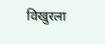विखुरला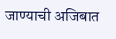जाण्याची अजिबात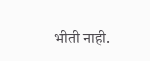भीती नाही.